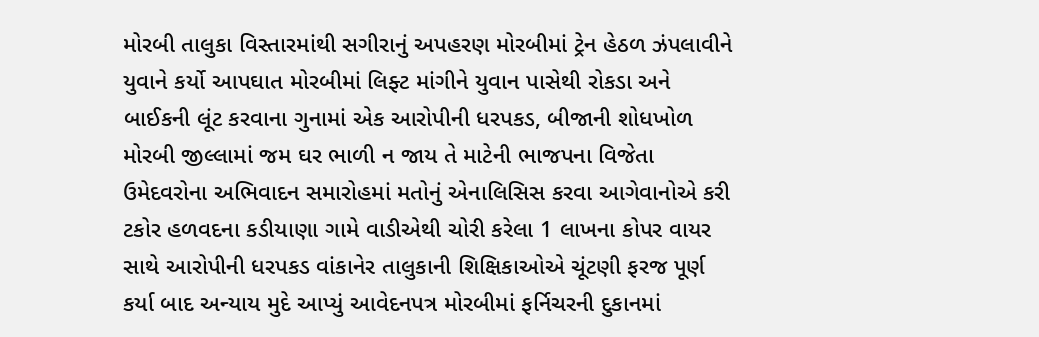મોરબી તાલુકા વિસ્તારમાંથી સગીરાનું અપહરણ મોરબીમાં ટ્રેન હેઠળ ઝંપલાવીને યુવાને કર્યો આપઘાત મોરબીમાં લિફ્ટ માંગીને યુવાન પાસેથી રોકડા અને બાઈકની લૂંટ કરવાના ગુનામાં એક આરોપીની ધરપકડ, બીજાની શોધખોળ મોરબી જીલ્લામાં જમ ઘર ભાળી ન જાય તે માટેની ભાજપના વિજેતા ઉમેદવરોના અભિવાદન સમારોહમાં મતોનું એનાલિસિસ કરવા આગેવાનોએ કરી ટકોર હળવદના કડીયાણા ગામે વાડીએથી ચોરી કરેલા 1 લાખના કોપર વાયર સાથે આરોપીની ધરપકડ વાંકાનેર તાલુકાની શિક્ષિકાઓએ ચૂંટણી ફરજ પૂર્ણ કર્યા બાદ અન્યાય મુદે આપ્યું આવેદનપત્ર મોરબીમાં ફર્નિચરની દુકાનમાં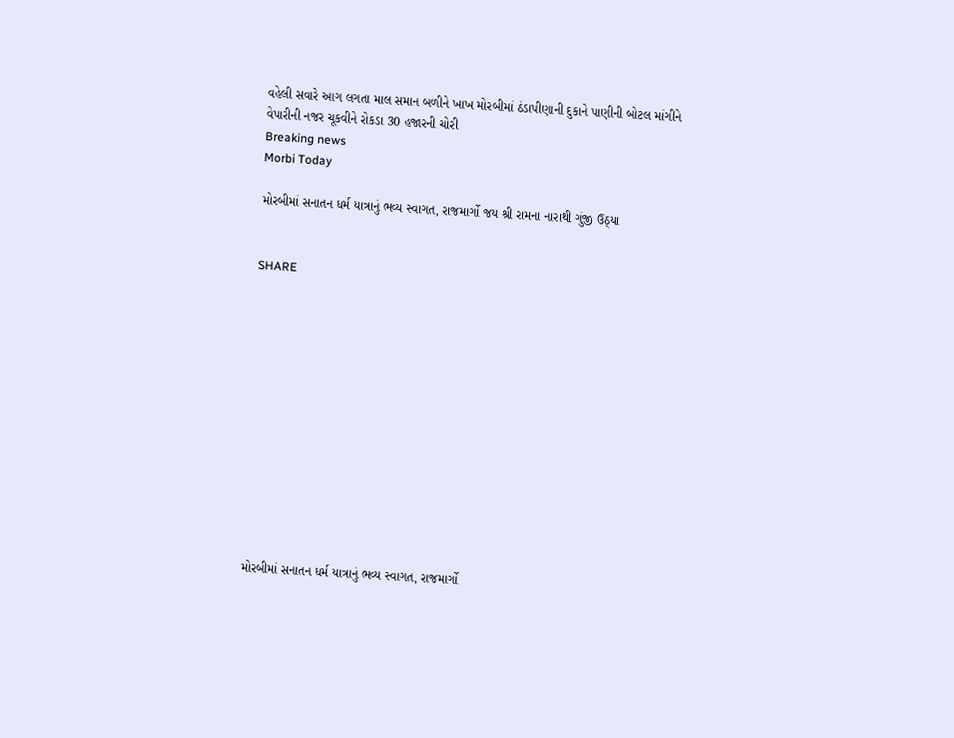વહેલી સવારે આગ લગતા માલ સમાન બળીને ખાખ મોરબીમાં ઠંડાપીણાની દુકાને પાણીની બોટલ માંગીને વેપારીની નજર ચૂકવીને રોકડા 30 હજારની ચોરી
Breaking news
Morbi Today

મોરબીમાં સનાતન ધર્મ યાત્રાનું ભવ્ય સ્વાગત, રાજમાર્ગો જય શ્રી રામના નારાથી ગુંજી ઉઠ્યા


SHARE













મોરબીમાં સનાતન ધર્મ યાત્રાનું ભવ્ય સ્વાગત, રાજમાર્ગો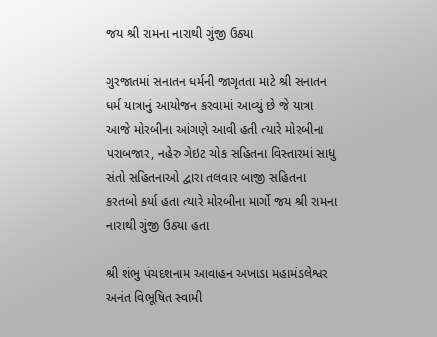જય શ્રી રામના નારાથી ગુંજી ઉઠ્યા

ગુરજાતમાં સનાતન ધર્મની જાગૃતતા માટે શ્રી સનાતન ધર્મ યાત્રાનું આયોજન કરવામાં આવ્યું છે જે યાત્રા આજે મોરબીના આંગણે આવી હતી ત્યારે મોરબીના પરાબજાર, નહેરુ ગેઇટ ચોક સહિતના વિસ્તારમાં સાધુ સંતો સહિતનાઓ દ્વારા તલવાર બાજી સહિતના કરતબો કર્યા હતા ત્યારે મોરબીના માર્ગો જય શ્રી રામના નારાથી ગુંજી ઉઠ્યા હતા

શ્રી શંભુ પંચદશનામ આવાહન અખાડા મહામંડલેશ્વર અનંત વિભૂષિત સ્વામી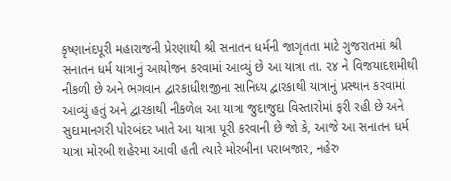કૃષ્ણાનંદપૂરી મહારાજની પ્રેરણાથી શ્રી સનાતન ધર્મની જાગૃતતા માટે ગુજરાતમાં શ્રી સનાતન ધર્મ યાત્રાનું આયોજન કરવામાં આવ્યું છે આ યાત્રા તા. ૨૪ ને વિજયાદશમીથી નીકળી છે અને ભગવાન દ્વારકાધીશજીના સાનિધ્ય દ્વારકાથી યાત્રાનું પ્રસ્થાન કરવામાં આવ્યું હતું અને દ્વારકાથી નીકળેલ આ યાત્રા જુદાજુદા વિસ્તારોમાં ફરી રહી છે અને સુદામાનગરી પોરબંદર ખાતે આ યાત્રા પૂરી કરવાની છે જો કે, આજે આ સનાતન ધર્મ યાત્રા મોરબી શહેરમા આવી હતી ત્યારે મોરબીના પરાબજાર, નહેરુ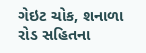ગેઇટ ચોક, શનાળા રોડ સહિતના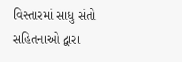વિસ્તારમાં સાધુ સંતો સહિતનાઓ દ્વારા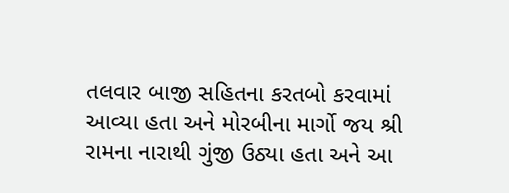તલવાર બાજી સહિતના કરતબો કરવામાં આવ્યા હતા અને મોરબીના માર્ગો જય શ્રી રામના નારાથી ગુંજી ઉઠ્યા હતા અને આ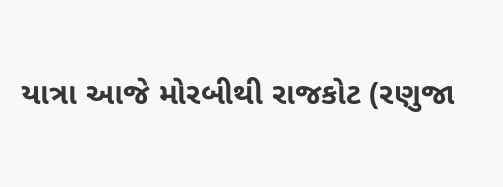યાત્રા આજે મોરબીથી રાજકોટ (રણુજા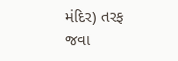મંદિર) તરફ જવા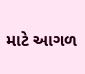માટે આગળ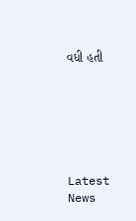વધી હતી






Latest News